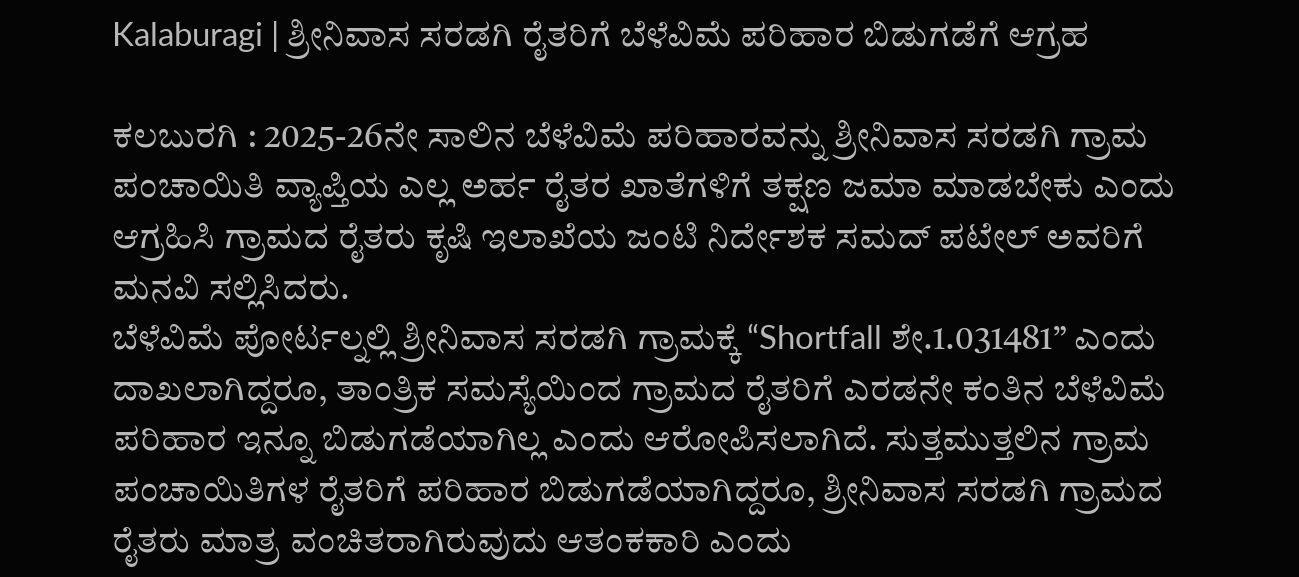Kalaburagi | ಶ್ರೀನಿವಾಸ ಸರಡಗಿ ರೈತರಿಗೆ ಬೆಳೆವಿಮೆ ಪರಿಹಾರ ಬಿಡುಗಡೆಗೆ ಆಗ್ರಹ

ಕಲಬುರಗಿ : 2025-26ನೇ ಸಾಲಿನ ಬೆಳೆವಿಮೆ ಪರಿಹಾರವನ್ನು ಶ್ರೀನಿವಾಸ ಸರಡಗಿ ಗ್ರಾಮ ಪಂಚಾಯಿತಿ ವ್ಯಾಪ್ತಿಯ ಎಲ್ಲ ಅರ್ಹ ರೈತರ ಖಾತೆಗಳಿಗೆ ತಕ್ಷಣ ಜಮಾ ಮಾಡಬೇಕು ಎಂದು ಆಗ್ರಹಿಸಿ ಗ್ರಾಮದ ರೈತರು ಕೃಷಿ ಇಲಾಖೆಯ ಜಂಟಿ ನಿರ್ದೇಶಕ ಸಮದ್ ಪಟೇಲ್ ಅವರಿಗೆ ಮನವಿ ಸಲ್ಲಿಸಿದರು.
ಬೆಳೆವಿಮೆ ಪೋರ್ಟಲ್ನಲ್ಲಿ ಶ್ರೀನಿವಾಸ ಸರಡಗಿ ಗ್ರಾಮಕ್ಕೆ “Shortfall ಶೇ.1.031481” ಎಂದು ದಾಖಲಾಗಿದ್ದರೂ, ತಾಂತ್ರಿಕ ಸಮಸ್ಯೆಯಿಂದ ಗ್ರಾಮದ ರೈತರಿಗೆ ಎರಡನೇ ಕಂತಿನ ಬೆಳೆವಿಮೆ ಪರಿಹಾರ ಇನ್ನೂ ಬಿಡುಗಡೆಯಾಗಿಲ್ಲ ಎಂದು ಆರೋಪಿಸಲಾಗಿದೆ. ಸುತ್ತಮುತ್ತಲಿನ ಗ್ರಾಮ ಪಂಚಾಯಿತಿಗಳ ರೈತರಿಗೆ ಪರಿಹಾರ ಬಿಡುಗಡೆಯಾಗಿದ್ದರೂ, ಶ್ರೀನಿವಾಸ ಸರಡಗಿ ಗ್ರಾಮದ ರೈತರು ಮಾತ್ರ ವಂಚಿತರಾಗಿರುವುದು ಆತಂಕಕಾರಿ ಎಂದು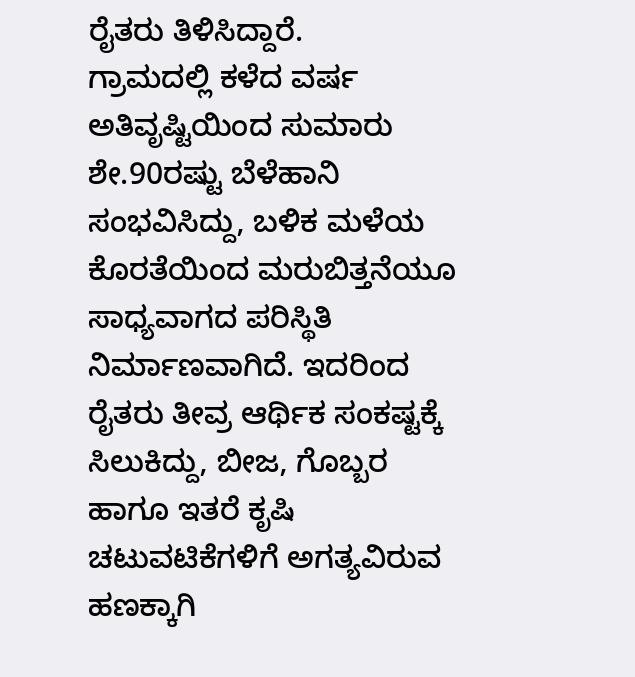ರೈತರು ತಿಳಿಸಿದ್ದಾರೆ.
ಗ್ರಾಮದಲ್ಲಿ ಕಳೆದ ವರ್ಷ ಅತಿವೃಷ್ಟಿಯಿಂದ ಸುಮಾರು ಶೇ.90ರಷ್ಟು ಬೆಳೆಹಾನಿ ಸಂಭವಿಸಿದ್ದು, ಬಳಿಕ ಮಳೆಯ ಕೊರತೆಯಿಂದ ಮರುಬಿತ್ತನೆಯೂ ಸಾಧ್ಯವಾಗದ ಪರಿಸ್ಥಿತಿ ನಿರ್ಮಾಣವಾಗಿದೆ. ಇದರಿಂದ ರೈತರು ತೀವ್ರ ಆರ್ಥಿಕ ಸಂಕಷ್ಟಕ್ಕೆ ಸಿಲುಕಿದ್ದು, ಬೀಜ, ಗೊಬ್ಬರ ಹಾಗೂ ಇತರೆ ಕೃಷಿ ಚಟುವಟಿಕೆಗಳಿಗೆ ಅಗತ್ಯವಿರುವ ಹಣಕ್ಕಾಗಿ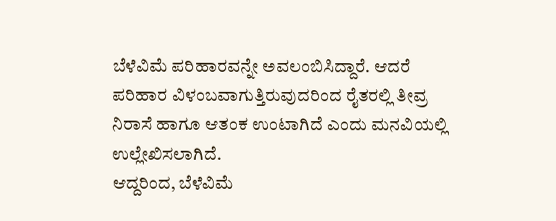ಬೆಳೆವಿಮೆ ಪರಿಹಾರವನ್ನೇ ಅವಲಂಬಿಸಿದ್ದಾರೆ. ಆದರೆ ಪರಿಹಾರ ವಿಳಂಬವಾಗುತ್ತಿರುವುದರಿಂದ ರೈತರಲ್ಲಿ ತೀವ್ರ ನಿರಾಸೆ ಹಾಗೂ ಆತಂಕ ಉಂಟಾಗಿದೆ ಎಂದು ಮನವಿಯಲ್ಲಿ ಉಲ್ಲೇಖಿಸಲಾಗಿದೆ.
ಆದ್ದರಿಂದ, ಬೆಳೆವಿಮೆ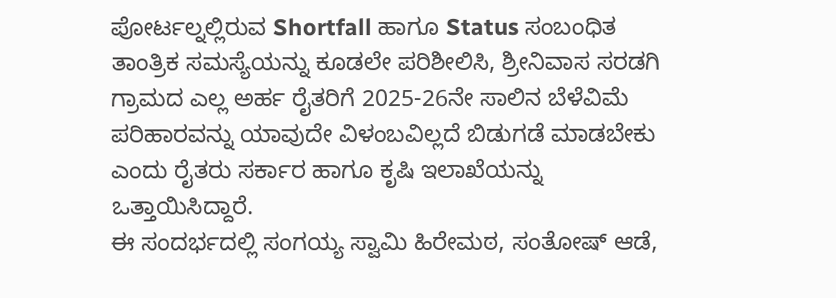ಪೋರ್ಟಲ್ನಲ್ಲಿರುವ Shortfall ಹಾಗೂ Status ಸಂಬಂಧಿತ ತಾಂತ್ರಿಕ ಸಮಸ್ಯೆಯನ್ನು ಕೂಡಲೇ ಪರಿಶೀಲಿಸಿ, ಶ್ರೀನಿವಾಸ ಸರಡಗಿ ಗ್ರಾಮದ ಎಲ್ಲ ಅರ್ಹ ರೈತರಿಗೆ 2025-26ನೇ ಸಾಲಿನ ಬೆಳೆವಿಮೆ ಪರಿಹಾರವನ್ನು ಯಾವುದೇ ವಿಳಂಬವಿಲ್ಲದೆ ಬಿಡುಗಡೆ ಮಾಡಬೇಕು ಎಂದು ರೈತರು ಸರ್ಕಾರ ಹಾಗೂ ಕೃಷಿ ಇಲಾಖೆಯನ್ನು ಒತ್ತಾಯಿಸಿದ್ದಾರೆ.
ಈ ಸಂದರ್ಭದಲ್ಲಿ ಸಂಗಯ್ಯ ಸ್ವಾಮಿ ಹಿರೇಮಠ, ಸಂತೋಷ್ ಆಡೆ,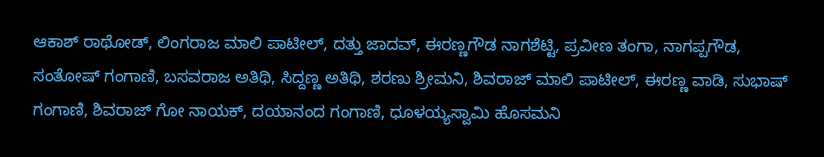ಆಕಾಶ್ ರಾಥೋಡ್, ಲಿಂಗರಾಜ ಮಾಲಿ ಪಾಟೀಲ್, ದತ್ತು ಜಾದವ್, ಈರಣ್ಣಗೌಡ ನಾಗಶೆಟ್ಟಿ, ಪ್ರವೀಣ ತಂಗಾ, ನಾಗಪ್ಪಗೌಡ, ಸಂತೋಷ್ ಗಂಗಾಣಿ, ಬಸವರಾಜ ಅತಿಥಿ, ಸಿದ್ದಣ್ಣ ಅತಿಥಿ, ಶರಣು ಶ್ರೀಮನಿ, ಶಿವರಾಜ್ ಮಾಲಿ ಪಾಟೀಲ್, ಈರಣ್ಣ ವಾಡಿ, ಸುಭಾಷ್ ಗಂಗಾಣಿ, ಶಿವರಾಜ್ ಗೋ ನಾಯಕ್, ದಯಾನಂದ ಗಂಗಾಣಿ, ಧೂಳಯ್ಯಸ್ವಾಮಿ ಹೊಸಮನಿ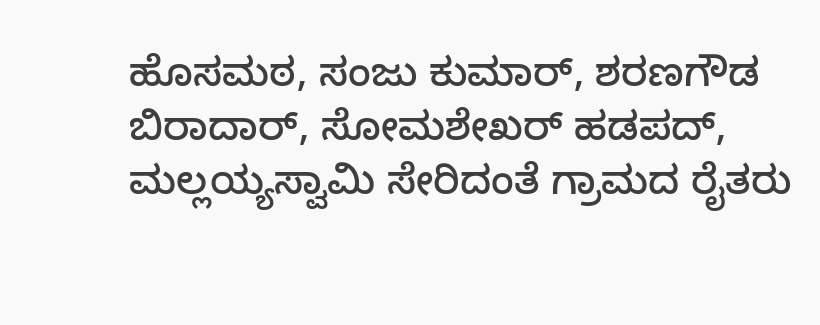ಹೊಸಮಠ, ಸಂಜು ಕುಮಾರ್, ಶರಣಗೌಡ ಬಿರಾದಾರ್, ಸೋಮಶೇಖರ್ ಹಡಪದ್, ಮಲ್ಲಯ್ಯಸ್ವಾಮಿ ಸೇರಿದಂತೆ ಗ್ರಾಮದ ರೈತರು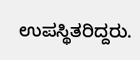ಉಪಸ್ಥಿತರಿದ್ದರು.